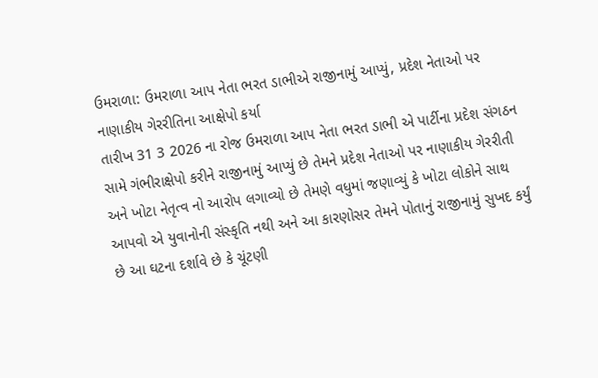ઉમરાળા: ઉમરાળા આપ નેતા ભરત ડાભીએ રાજીનામું આપ્યું, પ્રદેશ નેતાઓ પર નાણાકીય ગેરરીતિના આક્ષેપો કર્યા
તારીખ 31 3 2026 ના રોજ ઉમરાળા આપ નેતા ભરત ડાભી એ પાર્ટીના પ્રદેશ સંગઠન સામે ગંભીરાક્ષેપો કરીને રાજીનામું આપ્યું છે તેમને પ્રદેશ નેતાઓ પર નાણાકીય ગેરરીતી અને ખોટા નેતૃત્વ નો આરોપ લગાવ્યો છે તેમણે વધુમાં જણાવ્યું કે ખોટા લોકોને સાથ આપવો એ યુવાનોની સંસ્કૃતિ નથી અને આ કારણોસર તેમને પોતાનું રાજીનામું સુખદ કર્યું છે આ ઘટના દર્શાવે છે કે ચૂંટણી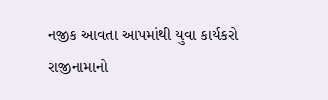નજીક આવતા આપમાંથી યુવા કાર્યકરો રાજીનામાનો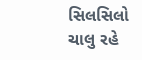સિલસિલો ચાલુ રહે